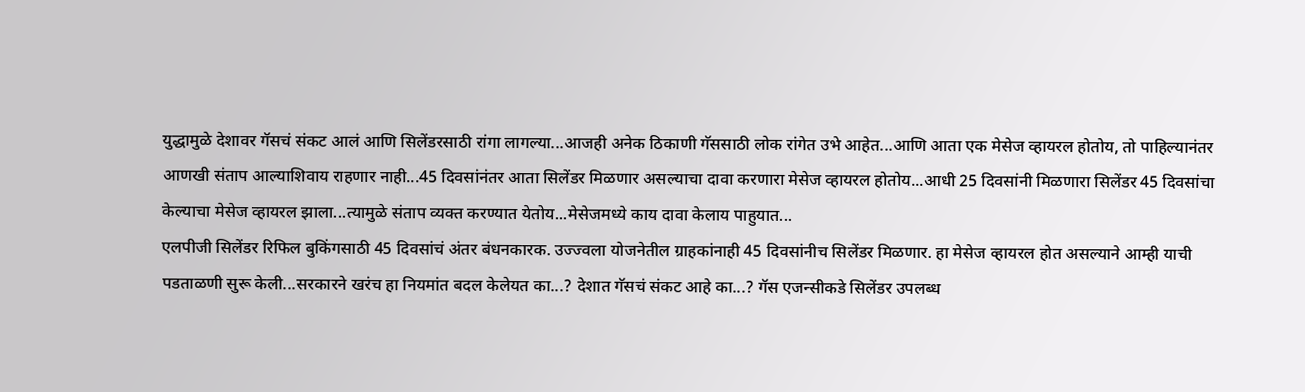युद्धामुळे देशावर गॅसचं संकट आलं आणि सिलेंडरसाठी रांगा लागल्या...आजही अनेक ठिकाणी गॅससाठी लोक रांगेत उभे आहेत...आणि आता एक मेसेज व्हायरल होतोय, तो पाहिल्यानंतर आणखी संताप आल्याशिवाय राहणार नाही...45 दिवसांनंतर आता सिलेंडर मिळणार असल्याचा दावा करणारा मेसेज व्हायरल होतोय...आधी 25 दिवसांनी मिळणारा सिलेंडर 45 दिवसांचा केल्याचा मेसेज व्हायरल झाला...त्यामुळे संताप व्यक्त करण्यात येतोय...मेसेजमध्ये काय दावा केलाय पाहुयात...
एलपीजी सिलेंडर रिफिल बुकिंगसाठी 45 दिवसांचं अंतर बंधनकारक. उज्ज्वला योजनेतील ग्राहकांनाही 45 दिवसांनीच सिलेंडर मिळणार. हा मेसेज व्हायरल होत असल्याने आम्ही याची पडताळणी सुरू केली...सरकारने खरंच हा नियमांत बदल केलेयत का...? देशात गॅसचं संकट आहे का...? गॅस एजन्सीकडे सिलेंडर उपलब्ध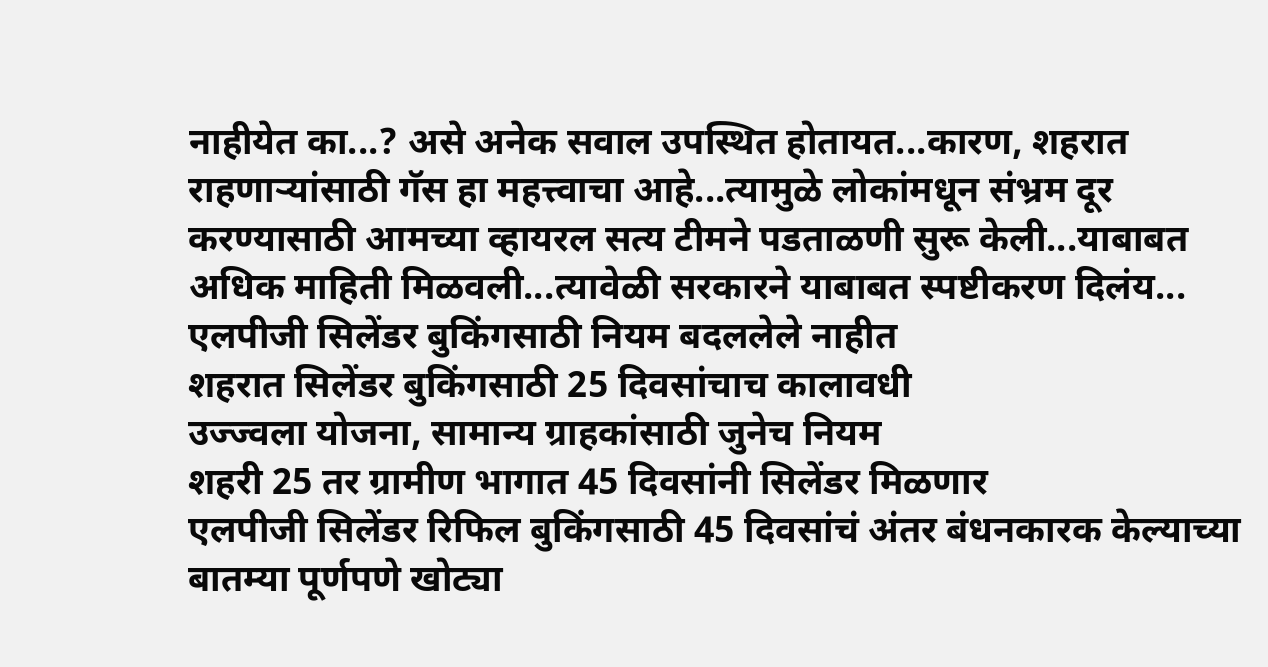नाहीयेत का...? असे अनेक सवाल उपस्थित होतायत...कारण, शहरात राहणाऱ्यांसाठी गॅस हा महत्त्वाचा आहे...त्यामुळे लोकांमधून संभ्रम दूर करण्यासाठी आमच्या व्हायरल सत्य टीमने पडताळणी सुरू केली...याबाबत अधिक माहिती मिळवली...त्यावेळी सरकारने याबाबत स्पष्टीकरण दिलंय...
एलपीजी सिलेंडर बुकिंगसाठी नियम बदललेले नाहीत
शहरात सिलेंडर बुकिंगसाठी 25 दिवसांचाच कालावधी
उज्ज्वला योजना, सामान्य ग्राहकांसाठी जुनेच नियम
शहरी 25 तर ग्रामीण भागात 45 दिवसांनी सिलेंडर मिळणार
एलपीजी सिलेंडर रिफिल बुकिंगसाठी 45 दिवसांचं अंतर बंधनकारक केल्याच्या बातम्या पूर्णपणे खोट्या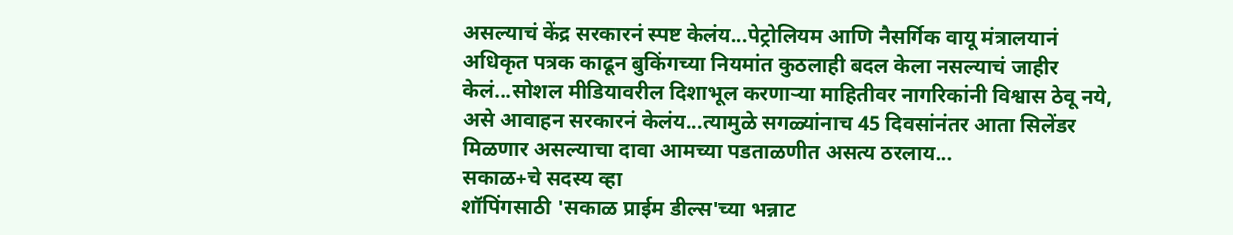असल्याचं केंद्र सरकारनं स्पष्ट केलंय...पेट्रोलियम आणि नैसर्गिक वायू मंत्रालयानं अधिकृत पत्रक काढून बुकिंगच्या नियमांत कुठलाही बदल केला नसल्याचं जाहीर केलं...सोशल मीडियावरील दिशाभूल करणाऱ्या माहितीवर नागरिकांनी विश्वास ठेवू नये, असे आवाहन सरकारनं केलंय...त्यामुळे सगळ्यांनाच 45 दिवसांनंतर आता सिलेंडर मिळणार असल्याचा दावा आमच्या पडताळणीत असत्य ठरलाय...
सकाळ+चे सदस्य व्हा
शॉपिंगसाठी 'सकाळ प्राईम डील्स'च्या भन्नाट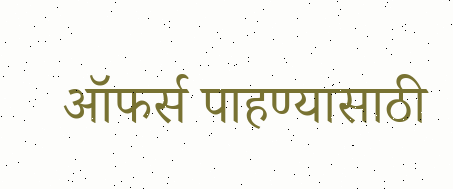ऑफर्स पाहण्यासाठी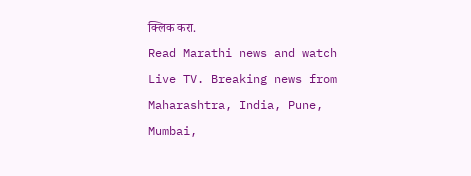क्लिक करा.
Read Marathi news and watch Live TV. Breaking news from Maharashtra, India, Pune, Mumbai,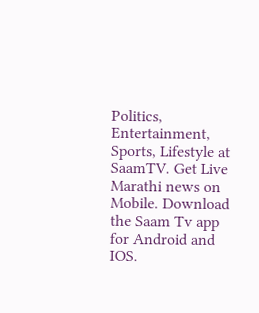Politics, Entertainment, Sports, Lifestyle at SaamTV. Get Live Marathi news on Mobile. Download the Saam Tv app for Android and IOS.